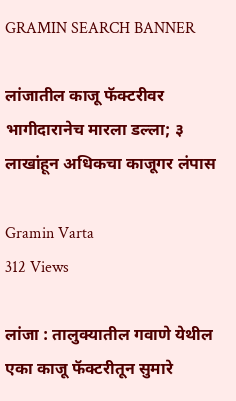GRAMIN SEARCH BANNER

लांजातील काजू फॅक्टरीवर भागीदारानेच मारला डल्ला; ३ लाखांहून अधिकचा काजूगर लंपास

Gramin Varta
312 Views

लांजा : तालुक्यातील गवाणे येथील एका काजू फॅक्टरीतून सुमारे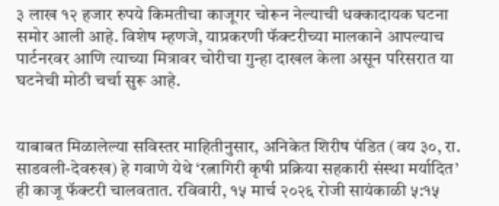३ लाख १२ हजार रुपये किमतीचा काजूगर चोरून नेल्याची धक्कादायक घटना समोर आली आहे. विशेष म्हणजे, याप्रकरणी फॅक्टरीच्या मालकाने आपल्याच पार्टनरवर आणि त्याच्या मित्रावर चोरीचा गुन्हा दाखल केला असून परिसरात या घटनेची मोठी चर्चा सुरू आहे.


याबाबत मिळालेल्या सविस्तर माहितीनुसार, अनिकेत शिरीष पंडित (वय ३०, रा. साडवली-देवरुख) हे गवाणे येथे ‘रत्नागिरी कृषी प्रक्रिया सहकारी संस्था मर्यादित’ ही काजू फॅक्टरी चालवतात. रविवारी, १५ मार्च २०२६ रोजी सायंकाळी ५:१५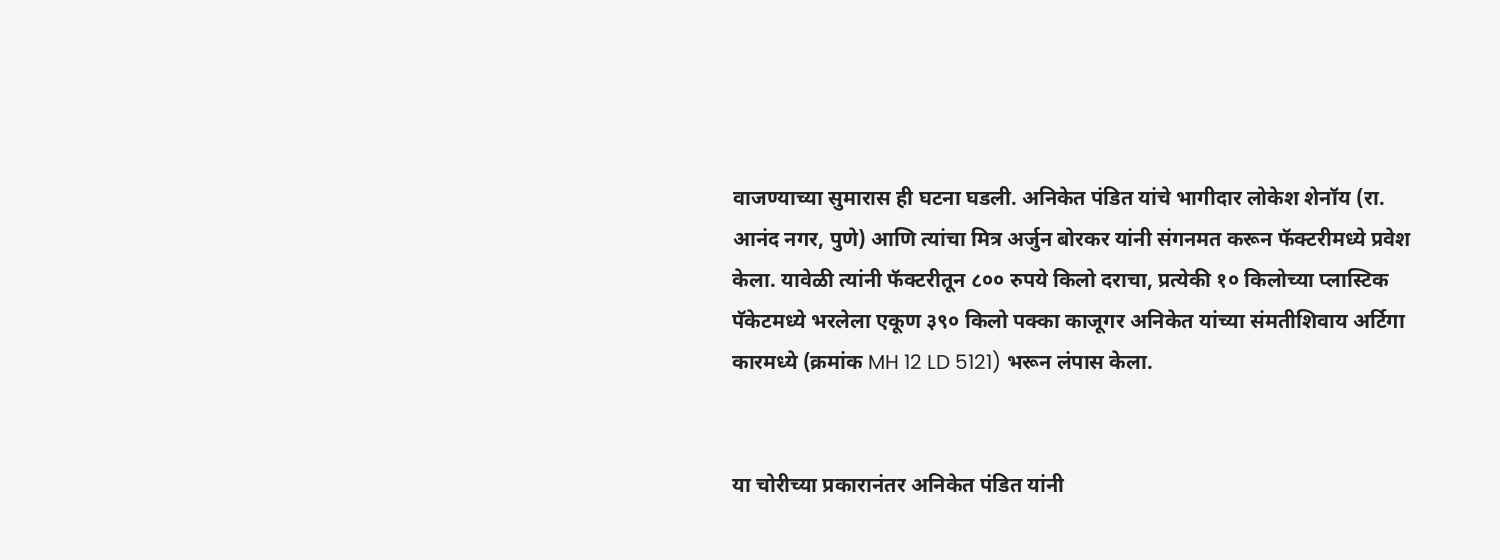वाजण्याच्या सुमारास ही घटना घडली. अनिकेत पंडित यांचे भागीदार लोकेश शेनॉय (रा. आनंद नगर, पुणे) आणि त्यांचा मित्र अर्जुन बोरकर यांनी संगनमत करून फॅक्टरीमध्ये प्रवेश केला. यावेळी त्यांनी फॅक्टरीतून ८०० रुपये किलो दराचा, प्रत्येकी १० किलोच्या प्लास्टिक पॅकेटमध्ये भरलेला एकूण ३९० किलो पक्का काजूगर अनिकेत यांच्या संमतीशिवाय अर्टिगा कारमध्ये (क्रमांक MH 12 LD 5121) भरून लंपास केला.


या चोरीच्या प्रकारानंतर अनिकेत पंडित यांनी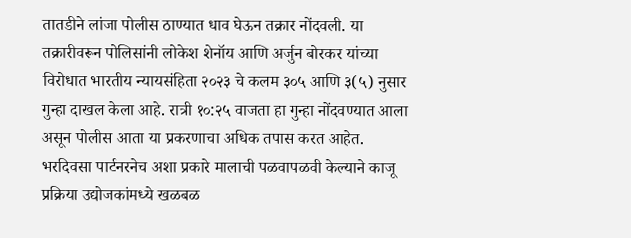तातडीने लांजा पोलीस ठाण्यात धाव घेऊन तक्रार नोंदवली. या तक्रारीवरून पोलिसांनी लोकेश शेनॉय आणि अर्जुन बोरकर यांच्या विरोधात भारतीय न्यायसंहिता २०२३ चे कलम ३०५ आणि ३(५) नुसार गुन्हा दाखल केला आहे. रात्री १०:२५ वाजता हा गुन्हा नोंदवण्यात आला असून पोलीस आता या प्रकरणाचा अधिक तपास करत आहेत. भरदिवसा पार्टनरनेच अशा प्रकारे मालाची पळवापळवी केल्याने काजू प्रक्रिया उद्योजकांमध्ये खळबळ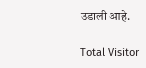उडाली आहे.

Total Visitor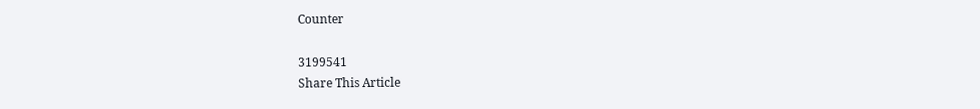Counter

3199541
Share This Article